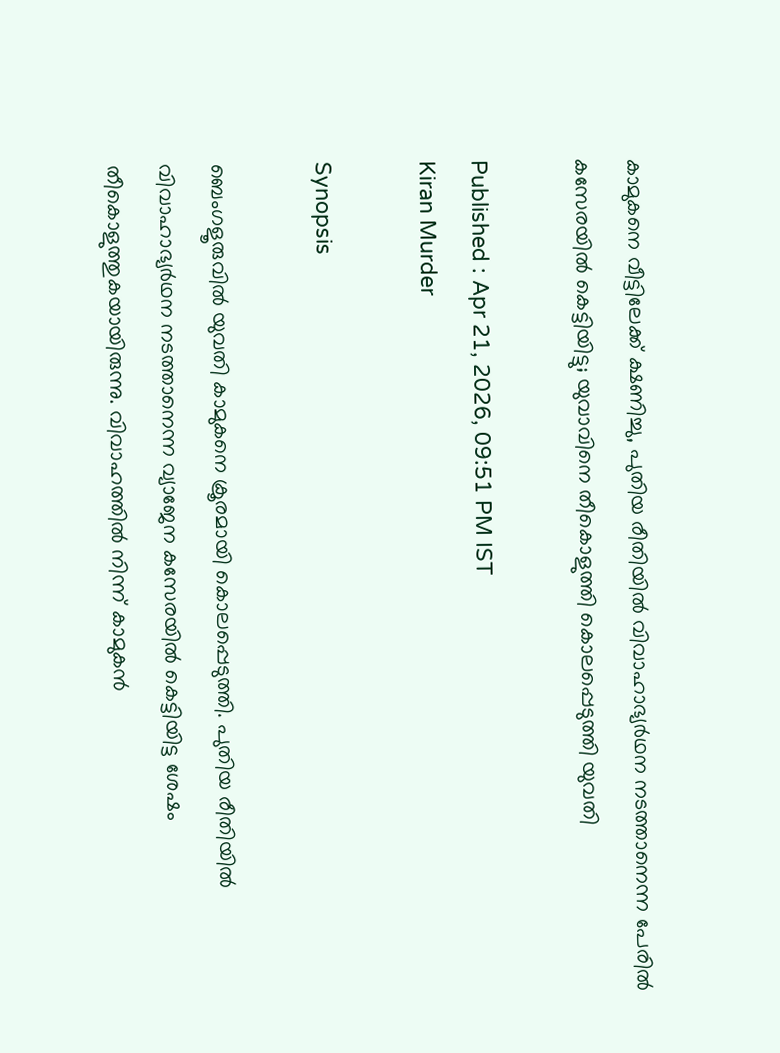കാമുകനെ വീട്ടിലേക്ക് ക്ഷണിച്ചു, പുതിയ രീതിയിൽ വിവാഹാഭ്യർഥന നടത്താനെന്ന പേരിൽ കസേരയിൽ കെട്ടിയിട്ടു; യുവാവിനെ തീകൊളുത്തി കൊലപ്പെടുത്തി യുവതി

Published : Apr 21, 2026, 09:51 PM IST
Kiran Murder

Synopsis

ബെംഗളൂരുവിൽ യുവതി കാമുകനെ ക്രൂരമായി കൊലപ്പെടുത്തി. പുതിയ രീതിയിൽ വിവാഹാഭ്യർഥന നടത്താനെന്ന വ്യാജേന കസേരയിൽ കെട്ടിയിട്ട ശേഷം തീകൊളുത്തുകയായിരുന്നു. വിവാഹത്തിൽ നിന്ന് കാമുകൻ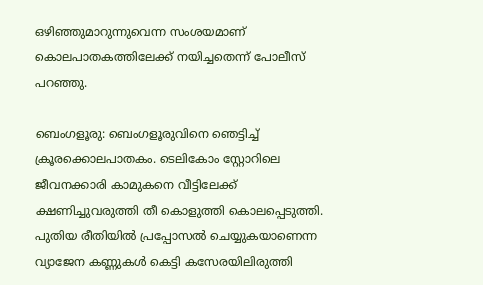ഒഴിഞ്ഞുമാറുന്നുവെന്ന സംശയമാണ് കൊലപാതകത്തിലേക്ക് നയിച്ചതെന്ന് പോലീസ് പറഞ്ഞു.

ബെംഗളൂരു: ബെംഗളൂരുവിനെ ഞെട്ടിച്ച് ക്രൂരക്കൊലപാതകം. ടെലികോം സ്റ്റോറിലെ ജീവനക്കാരി കാമുകനെ വീട്ടിലേക്ക് ക്ഷണിച്ചുവരുത്തി തീ കൊളുത്തി കൊലപ്പെടുത്തി. പുതിയ രീതിയിൽ പ്രപ്പോസൽ ചെയ്യുകയാണെന്ന വ്യാജേന കണ്ണുകൾ കെട്ടി കസേരയിലിരുത്തി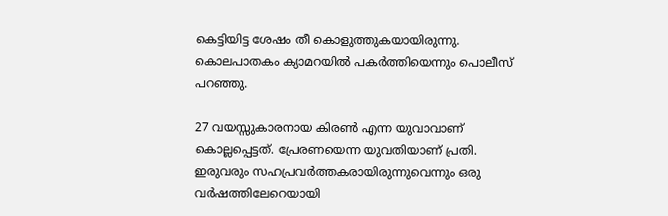കെട്ടിയിട്ട ശേഷം തീ കൊളുത്തുകയായിരുന്നു. കൊലപാതകം ക്യാമറയിൽ പകർത്തിയെന്നും പൊലീസ് പറഞ്ഞു.

27 വയസ്സുകാരനായ കിരൺ എന്ന യുവാവാണ് കൊല്ലപ്പെട്ടത്. പ്രേരണയെന്ന യുവതിയാണ് പ്രതി. ഇരുവരും സഹപ്രവർത്തകരായിരുന്നുവെന്നും ഒരു വർഷത്തിലേറെയായി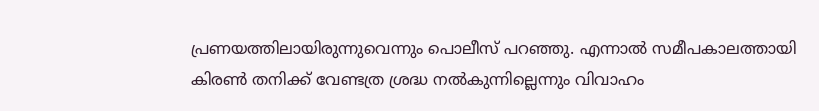പ്രണയത്തിലായിരുന്നുവെന്നും പൊലീസ് പറഞ്ഞു. എന്നാൽ സമീപകാലത്തായി കിരൺ തനിക്ക് വേണ്ടത്ര ശ്രദ്ധ നൽകുന്നില്ലെന്നും വിവാഹം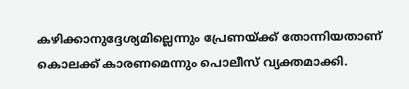കഴിക്കാനുദ്ദേശ്യമില്ലെന്നും പ്രേണയ്ക്ക് തോന്നിയതാണ് കൊലക്ക് കാരണമെന്നും പൊലീസ് വ്യക്തമാക്കി.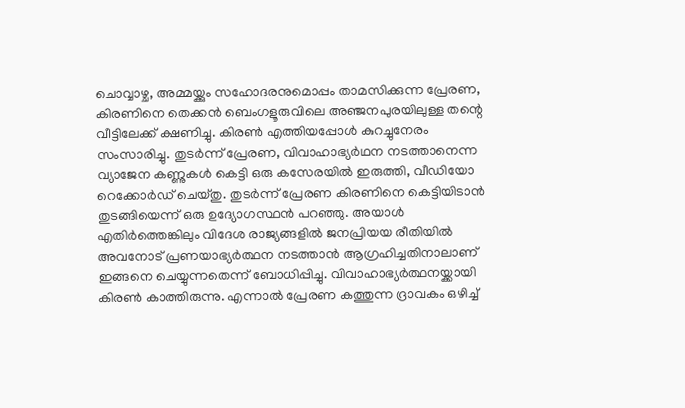ചൊവ്വാഴ്ച, അമ്മയ്ക്കും സഹോദരനുമൊപ്പം താമസിക്കുന്ന പ്രേരണ, കിരണിനെ തെക്കൻ ബെംഗളൂരുവിലെ അഞ്ജനപുരയിലുള്ള തന്റെ വീട്ടിലേക്ക് ക്ഷണിച്ചു. കിരൺ എത്തിയപ്പോൾ കുറച്ചുനേരം സംസാരിച്ചു. തുടർന്ന് പ്രേരണ, വിവാഹാഭ്യർഥന നടത്താനെന്ന വ്യാജേന കണ്ണുകൾ കെട്ടി ഒരു കസേരയിൽ ഇരുത്തി, വീഡിയോ റെക്കോർഡ് ചെയ്തു. തുടർന്ന് പ്രേരണ കിരണിനെ കെട്ടിയിടാൻ തുടങ്ങിയെന്ന് ഒരു ഉദ്യോഗസ്ഥൻ പറഞ്ഞു. അയാൾ എതിർത്തെങ്കിലും വിദേശ രാജ്യങ്ങളിൽ ജനപ്രിയയ രീതിയിൽ അവനോട് പ്രണയാഭ്യർത്ഥന നടത്താൻ ആഗ്രഹിച്ചതിനാലാണ് ഇങ്ങനെ ചെയ്യുന്നതെന്ന് ബോധിപ്പിച്ചു. വിവാഹാഭ്യർത്ഥനയ്ക്കായി കിരൺ കാത്തിരുന്നു. എന്നാൽ പ്രേരണ കത്തുന്ന ദ്രാവകം ഒഴിച്ച്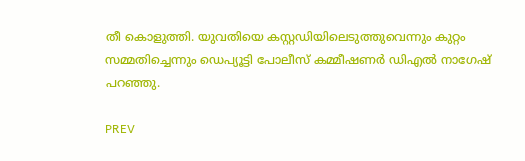തീ കൊളുത്തി. യുവതിയെ കസ്റ്റഡിയിലെടുത്തുവെന്നും കുറ്റം സമ്മതിച്ചെന്നും ഡെപ്യൂട്ടി പോലീസ് കമ്മീഷണർ ഡിഎൽ നാഗേഷ് പറഞ്ഞു.

PREV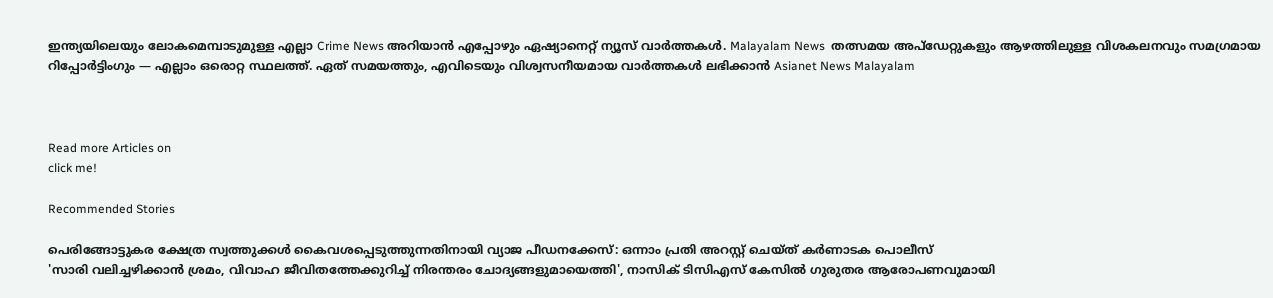ഇന്ത്യയിലെയും ലോകമെമ്പാടുമുള്ള എല്ലാ Crime News അറിയാൻ എപ്പോഴും ഏഷ്യാനെറ്റ് ന്യൂസ് വാർത്തകൾ. Malayalam News  തത്സമയ അപ്‌ഡേറ്റുകളും ആഴത്തിലുള്ള വിശകലനവും സമഗ്രമായ റിപ്പോർട്ടിംഗും — എല്ലാം ഒരൊറ്റ സ്ഥലത്ത്. ഏത് സമയത്തും, എവിടെയും വിശ്വസനീയമായ വാർത്തകൾ ലഭിക്കാൻ Asianet News Malayalam



Read more Articles on
click me!

Recommended Stories

പെരിങ്ങോട്ടുകര ക്ഷേത്ര സ്വത്തുക്കൾ കൈവശപ്പെടുത്തുന്നതിനായി വ്യാജ പീഡനക്കേസ്: ഒന്നാം പ്രതി അറസ്റ്റ് ചെയ്ത് കർണാടക പൊലീസ്
'സാരി വലിച്ചഴിക്കാൻ ശ്രമം, വിവാഹ ജീവിതത്തേക്കുറിച്ച് നിരന്തരം ചോദ്യങ്ങളുമായെത്തി', നാസിക് ടിസിഎസ് കേസിൽ ഗുരുതര ആരോപണവുമായി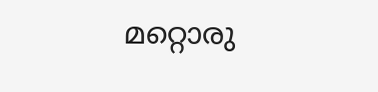മറ്റൊരു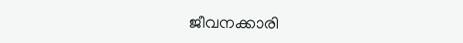ജീവനക്കാരി